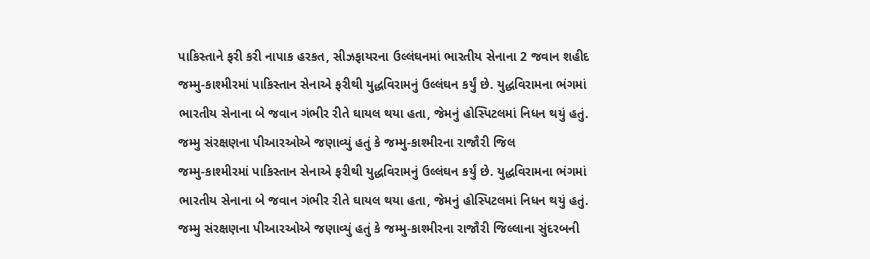પાકિસ્તાને ફરી કરી નાપાક હરકત, સીઝફાયરના ઉલ્લંઘનમાં ભારતીય સેનાના 2 જવાન શહીદ
જમ્મુ-કાશ્મીરમાં પાકિસ્તાન સેનાએ ફરીથી યુદ્ધવિરામનું ઉલ્લંઘન કર્યું છે. યુદ્ધવિરામના ભંગમાં ભારતીય સેનાના બે જવાન ગંભીર રીતે ઘાયલ થયા હતા, જેમનું હોસ્પિટલમાં નિધન થયું હતું. જમ્મુ સંરક્ષણના પીઆરઓએ જણાવ્યું હતું કે જમ્મુ-કાશ્મીરના રાજૌરી જિલ
જમ્મુ-કાશ્મીરમાં પાકિસ્તાન સેનાએ ફરીથી યુદ્ધવિરામનું ઉલ્લંઘન કર્યું છે. યુદ્ધવિરામના ભંગમાં ભારતીય સેનાના બે જવાન ગંભીર રીતે ઘાયલ થયા હતા, જેમનું હોસ્પિટલમાં નિધન થયું હતું. જમ્મુ સંરક્ષણના પીઆરઓએ જણાવ્યું હતું કે જમ્મુ-કાશ્મીરના રાજૌરી જિલ્લાના સુંદરબની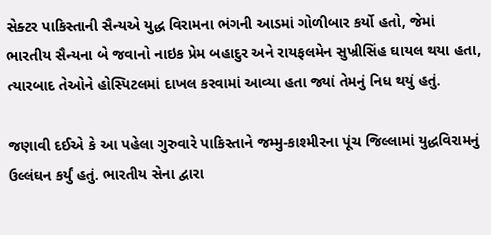સેક્ટર પાકિસ્તાની સૈન્યએ યુદ્ધ વિરામના ભંગની આડમાં ગોળીબાર કર્યો હતો, જેમાં ભારતીય સૈન્યના બે જવાનો નાઇક પ્રેમ બહાદુર અને રાયફલમેન સુખ્રીસિંહ ઘાયલ થયા હતા, ત્યારબાદ તેઓને હોસ્પિટલમાં દાખલ કરવામાં આવ્યા હતા જ્યાં તેમનું નિધ થયું હતું.

જણાવી દઈએ કે આ પહેલા ગુરુવારે પાકિસ્તાને જમ્મુ-કાશ્મીરના પૂંચ જિલ્લામાં યુદ્ધવિરામનું ઉલ્લંઘન કર્યું હતું. ભારતીય સેના દ્વારા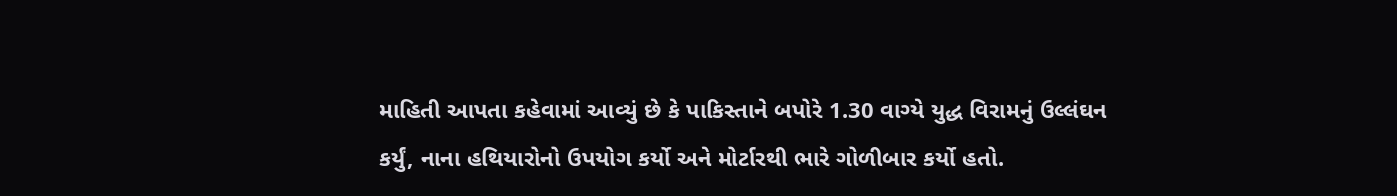માહિતી આપતા કહેવામાં આવ્યું છે કે પાકિસ્તાને બપોરે 1.30 વાગ્યે યુદ્ધ વિરામનું ઉલ્લંઘન કર્યું, નાના હથિયારોનો ઉપયોગ કર્યો અને મોર્ટારથી ભારે ગોળીબાર કર્યો હતો.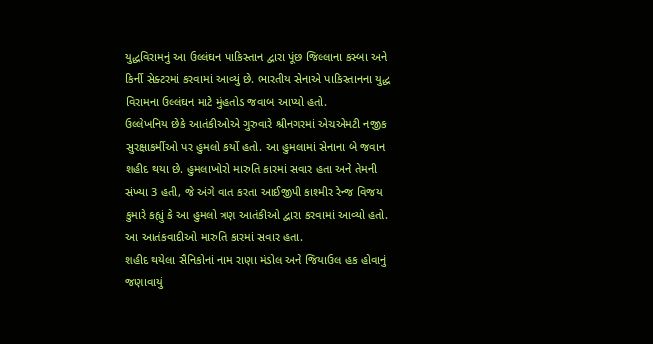યુદ્ધવિરામનું આ ઉલ્લંઘન પાકિસ્તાન દ્વારા પૂંછ જિલ્લાના કસ્બા અને કિર્ની સેક્ટરમાં કરવામાં આવ્યું છે. ભારતીય સેનાએ પાકિસ્તાનના યુદ્ધ વિરામના ઉલ્લંઘન માટે મુંહતોડ જવાબ આપ્યો હતો.
ઉલ્લેખનિય છેકે આતંકીઓએ ગુરુવારે શ્રીનગરમાં એચએમટી નજીક સુરક્ષાકર્મીઓ પર હુમલો કર્યો હતો. આ હુમલામાં સેનાના બે જવાન શહીદ થયા છે. હુમલાખોરો મારુતિ કારમાં સવાર હતા અને તેમની સંખ્યા 3 હતી, જે અંગે વાત કરતા આઈજીપી કાશ્મીર રેન્જ વિજય કુમારે કહ્યું કે આ હુમલો ત્રણ આતંકીઓ દ્વારા કરવામાં આવ્યો હતો. આ આતંકવાદીઓ મારુતિ કારમાં સવાર હતા.
શહીદ થયેલા સૈનિકોનાં નામ રાણા મંડોલ અને જિયાઉલ હક હોવાનું જણાવાયું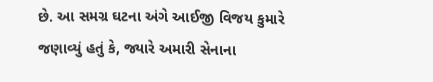છે. આ સમગ્ર ઘટના અંગે આઈજી વિજય કુમારે જણાવ્યું હતું કે, જ્યારે અમારી સેનાના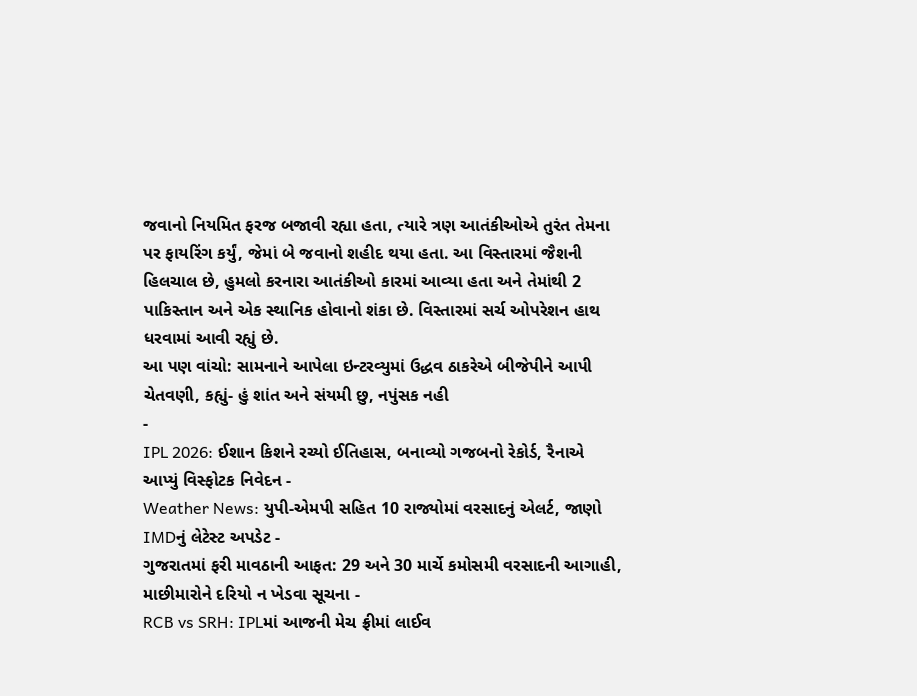જવાનો નિયમિત ફરજ બજાવી રહ્યા હતા, ત્યારે ત્રણ આતંકીઓએ તુરંત તેમના પર ફાયરિંગ કર્યું, જેમાં બે જવાનો શહીદ થયા હતા. આ વિસ્તારમાં જૈશની હિલચાલ છે, હુમલો કરનારા આતંકીઓ કારમાં આવ્યા હતા અને તેમાંથી 2 પાકિસ્તાન અને એક સ્થાનિક હોવાનો શંકા છે. વિસ્તારમાં સર્ચ ઓપરેશન હાથ ધરવામાં આવી રહ્યું છે.
આ પણ વાંચો: સામનાને આપેલા ઇન્ટરવ્યુમાં ઉદ્ધવ ઠાકરેએ બીજેપીને આપી ચેતવણી, કહ્યું- હું શાંત અને સંયમી છુ, નપુંસક નહી
-
IPL 2026: ઈશાન કિશને રચ્યો ઈતિહાસ, બનાવ્યો ગજબનો રેકોર્ડ, રૈનાએ આપ્યું વિસ્ફોટક નિવેદન -
Weather News: યુપી-એમપી સહિત 10 રાજ્યોમાં વરસાદનું એલર્ટ, જાણો IMDનું લેટેસ્ટ અપડેટ -
ગુજરાતમાં ફરી માવઠાની આફત: 29 અને 30 માર્ચે કમોસમી વરસાદની આગાહી, માછીમારોને દરિયો ન ખેડવા સૂચના -
RCB vs SRH: IPLમાં આજની મેચ ફ્રીમાં લાઈવ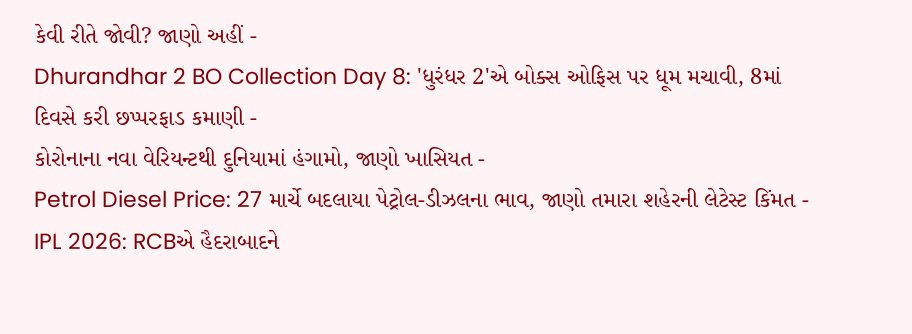કેવી રીતે જોવી? જાણો અહીં -
Dhurandhar 2 BO Collection Day 8: 'ધુરંધર 2'એ બોક્સ ઓફિસ પર ધૂમ મચાવી, 8માં દિવસે કરી છપ્પરફાડ કમાણી -
કોરોનાના નવા વેરિયન્ટથી દુનિયામાં હંગામો, જાણો ખાસિયત -
Petrol Diesel Price: 27 માર્ચે બદલાયા પેટ્રોલ-ડીઝલના ભાવ, જાણો તમારા શહેરની લેટેસ્ટ કિંમત -
IPL 2026: RCBએ હૈદરાબાદને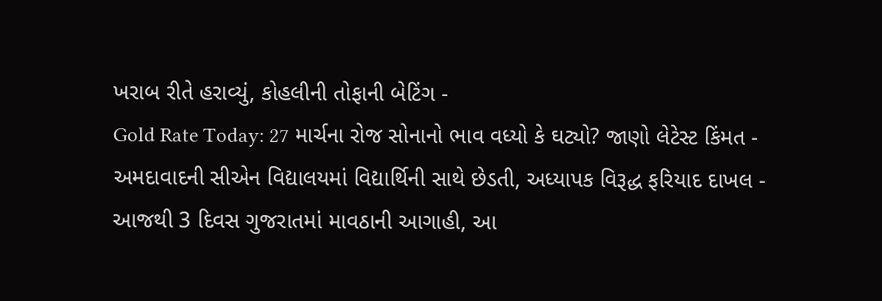ખરાબ રીતે હરાવ્યું, કોહલીની તોફાની બેટિંગ -
Gold Rate Today: 27 માર્ચના રોજ સોનાનો ભાવ વધ્યો કે ઘટ્યો? જાણો લેટેસ્ટ કિંમત -
અમદાવાદની સીએન વિદ્યાલયમાં વિદ્યાર્થિની સાથે છેડતી, અધ્યાપક વિરૂદ્ધ ફરિયાદ દાખલ -
આજથી 3 દિવસ ગુજરાતમાં માવઠાની આગાહી, આ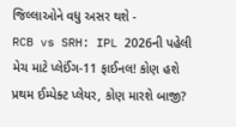જિલ્લાઓને વધુ અસર થશે -
RCB vs SRH: IPL 2026ની પહેલી મેચ માટે પ્લેઈંગ-11 ફાઈનલ! કોણ હશે પ્રથમ ઈમ્પેક્ટ પ્લેયર, કોણ મારશે બાજી?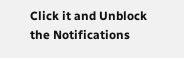Click it and Unblock the Notifications